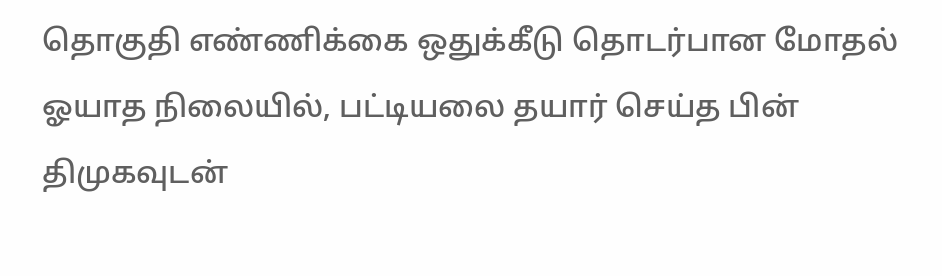தொகுதி எண்ணிக்கை ஒதுக்கீடு தொடர்பான மோதல் ஓயாத நிலையில், பட்டியலை தயார் செய்த பின் திமுகவுடன்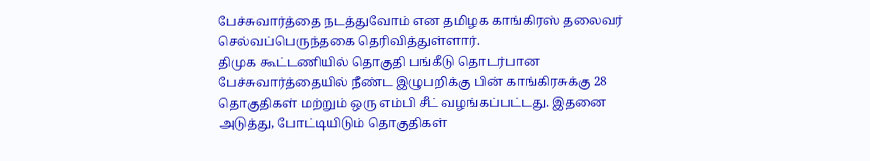பேச்சுவார்த்தை நடத்துவோம் என தமிழக காங்கிரஸ் தலைவர் செல்வப்பெருந்தகை தெரிவித்துள்ளார்.
திமுக கூட்டணியில் தொகுதி பங்கீடு தொடர்பான பேச்சுவார்த்தையில் நீண்ட இழுபறிக்கு பின் காங்கிரசுக்கு 28 தொகுதிகள் மற்றும் ஒரு எம்பி சீட் வழங்கப்பட்டது. இதனை அடுத்து, போட்டியிடும் தொகுதிகள்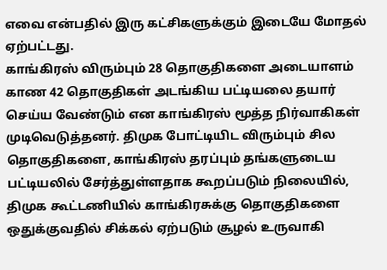எவை என்பதில் இரு கட்சிகளுக்கும் இடையே மோதல் ஏற்பட்டது.
காங்கிரஸ் விரும்பும் 28 தொகுதிகளை அடையாளம் காண 42 தொகுதிகள் அடங்கிய பட்டியலை தயார் செய்ய வேண்டும் என காங்கிரஸ் மூத்த நிர்வாகிகள் முடிவெடுத்தனர். திமுக போட்டியிட விரும்பும் சில தொகுதிகளை, காங்கிரஸ் தரப்பும் தங்களுடைய பட்டியலில் சேர்த்துள்ளதாக கூறப்படும் நிலையில், திமுக கூட்டணியில் காங்கிரசுக்கு தொகுதிகளை ஒதுக்குவதில் சிக்கல் ஏற்படும் சூழல் உருவாகி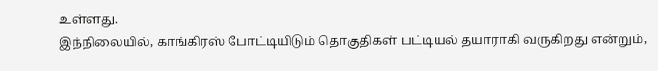உள்ளது.
இந்நிலையில், காங்கிரஸ் போட்டியிடும் தொகுதிகள் பட்டியல் தயாராகி வருகிறது என்றும்,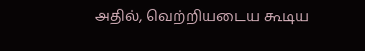அதில், வெற்றியடைய கூடிய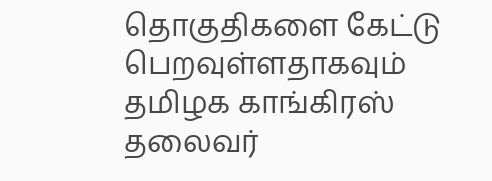தொகுதிகளை கேட்டு பெறவுள்ளதாகவும் தமிழக காங்கிரஸ் தலைவர்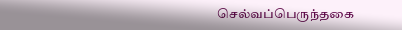செல்வப்பெருந்தகை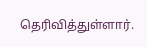தெரிவித்துள்ளார்.